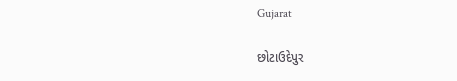Gujarat

છોટાઉદેપુર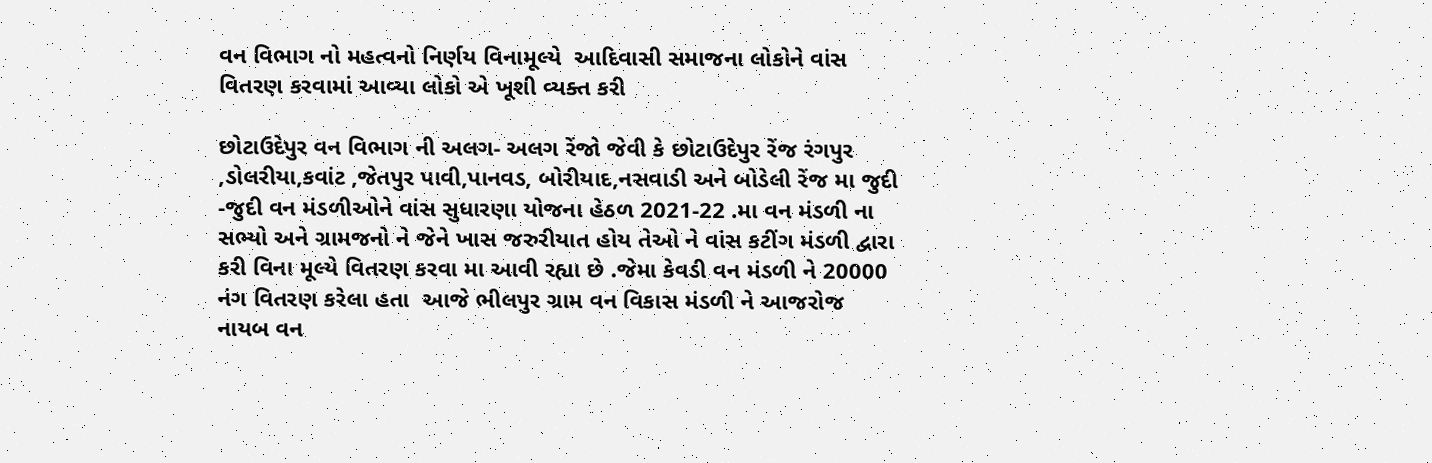વન વિભાગ નો મહત્વનો નિર્ણય વિનામૂલ્યે  આદિવાસી સમાજના લોકોને વાંસ વિતરણ કરવામાં આવ્યા લોકો એ ખૂશી વ્યક્ત કરી

છોટાઉદેપુર વન વિભાગ ની અલગ- અલગ રેંજો જેવી કે છોટાઉદેપુર રેંજ રંગપુર  ,ડોલરીયા,કવાંટ ,જેતપુર પાવી,પાનવડ, બોરીયાદ,નસવાડી અને બોડેલી રેંજ મા જુદી -જુદી વન મંડળીઓને વાંસ સુધારણા યોજના હેઠળ 2021-22 .મા વન મંડળી ના સભ્યો અને ગ્રામજનો ને જેને ખાસ જરુરીયાત હોય તેઓ ને વાંસ કટીંગ મંડળી દ્વારા કરી વિના મૂલ્યે વિતરણ કરવા મા આવી રહ્યા છે .જેમા કેવડી વન મંડળી ને 20000 નંગ વિતરણ કરેલા હતા  આજે ભીલપુર ગ્રામ વન વિકાસ મંડળી ને આજરોજ નાયબ વન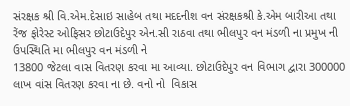સંરક્ષક શ્રી વિ.એમ.દેસાઇ સાહેબ તથા મદદનીશ વન સંરક્ષકશ્રી કે.એમ બારીઆ તથા રેંજ ફોરેસ્ટ ઓફિસર છોટાઉદેપુર એન.સી રાઠવા તથા ભીલપુર વન મંડળી ના પ્રમુખ ની ઉપસ્થિતિ મા ભીલપુર વન મંડળી ને
13800 જેટલા વાસ વિતરણ કરવા મા આવ્યા. છોટાઉદેપુર વન વિભાગ દ્વારા 300000 લાખ વાંસ વિતરણ કરવા ના છે. વનો નો  વિકાસ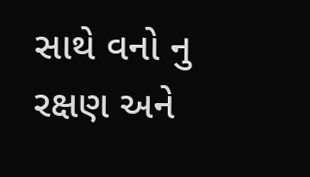સાથે વનો નુ રક્ષણ અને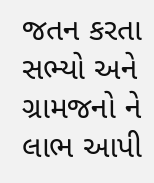જતન કરતા સભ્યો અને ગ્રામજનો ને લાભ આપી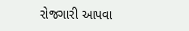રોજગારી આપવા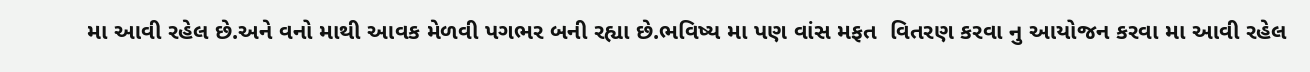મા આવી રહેલ છે.અને વનો માથી આવક મેળવી પગભર બની રહ્યા છે.ભવિષ્ય મા પણ વાંસ મફત  વિતરણ કરવા નુ આયોજન કરવા મા આવી રહેલ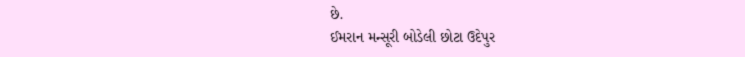છે.
ઈમરાન મન્સૂરી બોડેલી છોટા ઉદેપુર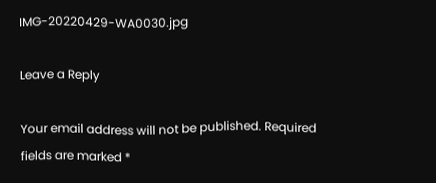IMG-20220429-WA0030.jpg

Leave a Reply

Your email address will not be published. Required fields are marked *